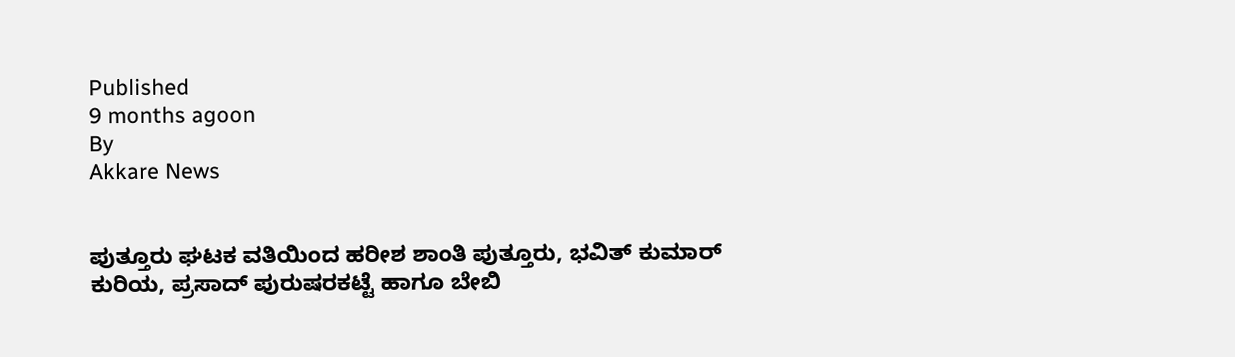Published
9 months agoon
By
Akkare News


ಪುತ್ತೂರು ಘಟಕ ವತಿಯಿಂದ ಹರೀಶ ಶಾಂತಿ ಪುತ್ತೂರು, ಭವಿತ್ ಕುಮಾರ್ ಕುರಿಯ, ಪ್ರಸಾದ್ ಪುರುಷರಕಟ್ಟೆ ಹಾಗೂ ಬೇಬಿ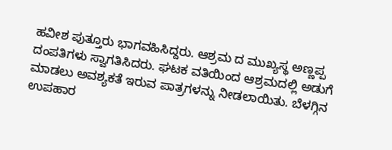ಹವೀಶ ಪುತ್ತೂರು ಭಾಗವಹಿಸಿದ್ದರು. ಆಶ್ರಮ ದ ಮುಖ್ಯಸ್ಥ ಅಣ್ಣಪ್ಪ ದಂಪತಿಗಳು ಸ್ವಾಗತಿಸಿದರು. ಘಟಕ ವತಿಯಿಂದ ಆಶ್ರಮದಲ್ಲಿ ಅಡುಗೆ ಮಾಡಲು ಅವಶ್ಯಕತೆ ಇರುವ ಪಾತ್ರಗಳನ್ನು ನೀಡಲಾಯಿತು. ಬೆಳಗ್ಗಿನ ಉಪಹಾರ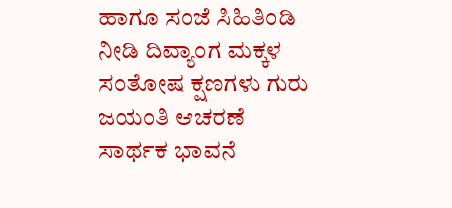ಹಾಗೂ ಸಂಜೆ ಸಿಹಿತಿಂಡಿ ನೀಡಿ ದಿವ್ಯಾಂಗ ಮಕ್ಕಳ ಸಂತೋಷ ಕ್ಷಣಗಳು ಗುರು ಜಯಂತಿ ಆಚರಣೆ ಸಾರ್ಥಕ ಭಾವನೆ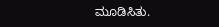ಮೂಡಿಸಿತು.